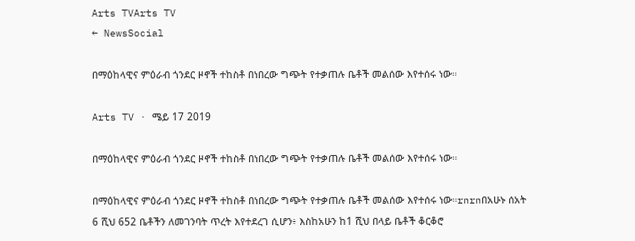Arts TVArts TV
← NewsSocial

በማዕከላዊና ምዕራብ ጎንደር ዞኖች ተከስቶ በነበረው ግጭት የተቃጠሉ ቤቶች መልሰው እየተሰሩ ነው።

Arts TV · ሜይ 17 2019

በማዕከላዊና ምዕራብ ጎንደር ዞኖች ተከስቶ በነበረው ግጭት የተቃጠሉ ቤቶች መልሰው እየተሰሩ ነው።

በማዕከላዊና ምዕራብ ጎንደር ዞኖች ተከስቶ በነበረው ግጭት የተቃጠሉ ቤቶች መልሰው እየተሰሩ ነው።rnrnበአሁኑ ሰአት 6 ሺህ 652 ቤቶችን ለመገንባት ጥረት እየተደረገ ሲሆን፥ እስከአሁን ከ1 ሺህ በላይ ቤቶች ቆርቆሮ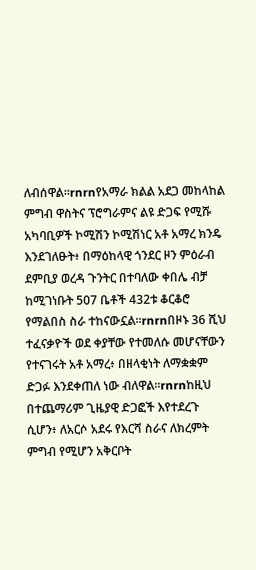ለብሰዋል።rnrnየአማራ ክልል አደጋ መከላከል ምግብ ዋስትና ፕሮግራምና ልዩ ድጋፍ የሚሹ አካባቢዎች ኮሚሽን ኮሚሽነር አቶ አማረ ክንዴ እንደገለፁት፥ በማዕከላዊ ጎንደር ዞን ምዕራብ ደምቢያ ወረዳ ጉንትር በተባለው ቀበሌ ብቻ ከሚገነቡት 507 ቤቶች 432ቱ ቆርቆሮ የማልበስ ስራ ተከናውኗል።rnrnበዞኑ 36 ሺህ ተፈናቃዮች ወደ ቀያቸው የተመለሱ መሆናቸውን የተናገሩት አቶ አማረ፥ በዘላቂነት ለማቋቋም ድጋፉ እንደቀጠለ ነው ብለዋል።rnrnከዚህ በተጨማሪም ጊዜያዊ ድጋፎች እየተደረጉ ሲሆን፥ ለአርሶ አደሩ የእርሻ ስራና ለክረምት ምግብ የሚሆን አቅርቦት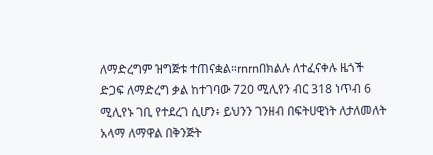ለማድረግም ዝግጅቱ ተጠናቋል።rnrnበክልሉ ለተፈናቀሉ ዜጎች ድጋፍ ለማድረግ ቃል ከተገባው 720 ሚሊየን ብር 318 ነጥብ 6 ሚሊየኑ ገቢ የተደረገ ሲሆን፥ ይህንን ገንዘብ በፍትሀዊነት ለታለመለት አላማ ለማዋል በቅንጅት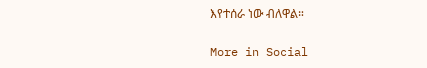እየተሰራ ነው ብለዋል።

More in Social